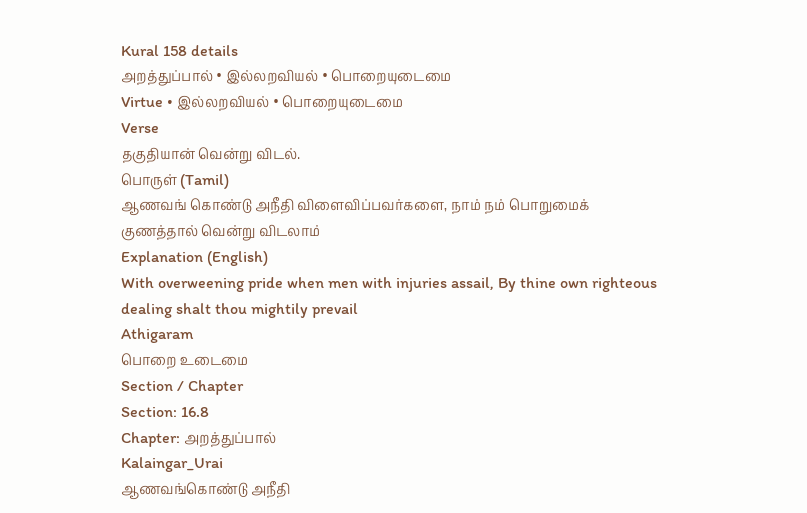Kural 158 details
அறத்துப்பால் • இல்லறவியல் • பொறையுடைமை
Virtue • இல்லறவியல் • பொறையுடைமை
Verse
தகுதியான் வென்று விடல்.
பொருள் (Tamil)
ஆணவங் கொண்டு அநீதி விளைவிப்பவர்களை, நாம் நம் பொறுமைக் குணத்தால் வென்று விடலாம்
Explanation (English)
With overweening pride when men with injuries assail, By thine own righteous dealing shalt thou mightily prevail
Athigaram
பொறை உடைமை
Section / Chapter
Section: 16.8
Chapter: அறத்துப்பால்
Kalaingar_Urai
ஆணவங்கொண்டு அநீதி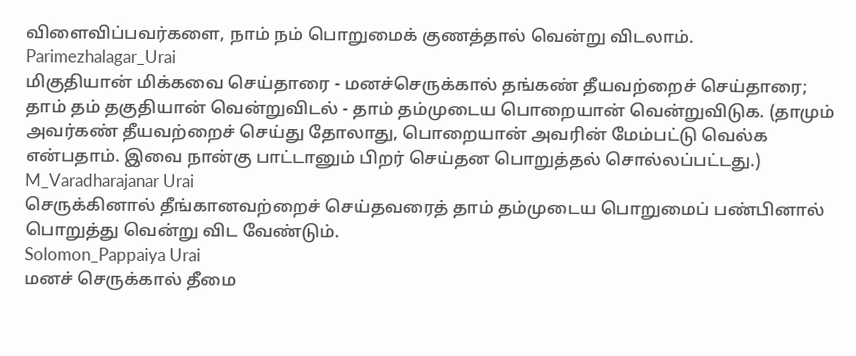விளைவிப்பவர்களை, நாம் நம் பொறுமைக் குணத்தால் வென்று விடலாம்.
Parimezhalagar_Urai
மிகுதியான் மிக்கவை செய்தாரை - மனச்செருக்கால் தங்கண் தீயவற்றைச் செய்தாரை; தாம் தம் தகுதியான் வென்றுவிடல் - தாம் தம்முடைய பொறையான் வென்றுவிடுக. (தாமும் அவர்கண் தீயவற்றைச் செய்து தோலாது, பொறையான் அவரின் மேம்பட்டு வெல்க என்பதாம். இவை நான்கு பாட்டானும் பிறர் செய்தன பொறுத்தல் சொல்லப்பட்டது.)
M_Varadharajanar Urai
செருக்கினால் தீங்கானவற்றைச் செய்தவரைத் தாம் தம்முடைய பொறுமைப் பண்பினால் பொறுத்து வென்று விட வேண்டும்.
Solomon_Pappaiya Urai
மனச் செருக்கால் தீமை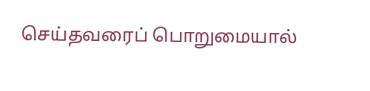செய்தவரைப் பொறுமையால்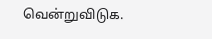வென்றுவிடுக.